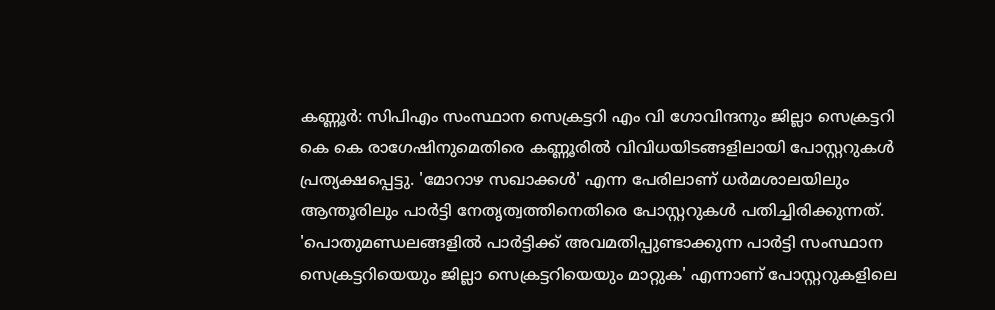കണ്ണൂർ: സിപിഎം സംസ്ഥാന സെക്രട്ടറി എം വി ഗോവിന്ദനും ജില്ലാ സെക്രട്ടറി കെ കെ രാഗേഷിനുമെതിരെ കണ്ണൂരിൽ വിവിധയിടങ്ങളിലായി പോസ്റ്ററുകൾ പ്രത്യക്ഷപ്പെട്ടു. 'മോറാഴ സഖാക്കൾ' എന്ന പേരിലാണ് ധർമശാലയിലും ആന്തൂരിലും പാർട്ടി നേതൃത്വത്തിനെതിരെ പോസ്റ്ററുകൾ പതിച്ചിരിക്കുന്നത്.
'പൊതുമണ്ഡലങ്ങളിൽ പാർട്ടിക്ക് അവമതിപ്പുണ്ടാക്കുന്ന പാർട്ടി സംസ്ഥാന സെക്രട്ടറിയെയും ജില്ലാ സെക്രട്ടറിയെയും മാറ്റുക' എന്നാണ് പോസ്റ്ററുകളിലെ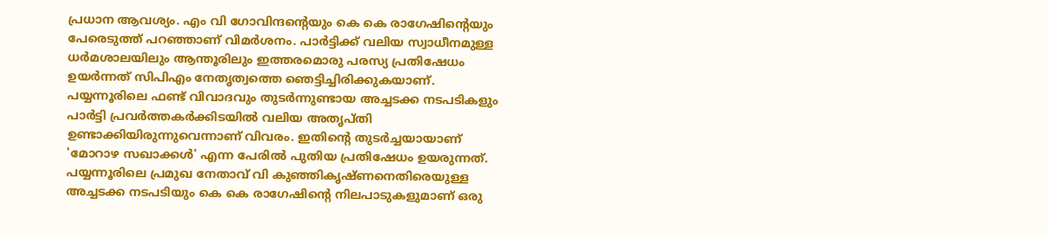പ്രധാന ആവശ്യം. എം വി ഗോവിന്ദന്റെയും കെ കെ രാഗേഷിന്റെയും പേരെടുത്ത് പറഞ്ഞാണ് വിമർശനം. പാർട്ടിക്ക് വലിയ സ്വാധീനമുള്ള ധർമശാലയിലും ആന്തൂരിലും ഇത്തരമൊരു പരസ്യ പ്രതിഷേധം ഉയർന്നത് സിപിഎം നേതൃത്വത്തെ ഞെട്ടിച്ചിരിക്കുകയാണ്.
പയ്യന്നൂരിലെ ഫണ്ട് വിവാദവും തുടർന്നുണ്ടായ അച്ചടക്ക നടപടികളും പാർട്ടി പ്രവർത്തകർക്കിടയിൽ വലിയ അതൃപ്തി ഉണ്ടാക്കിയിരുന്നുവെന്നാണ് വിവരം. ഇതിന്റെ തുടർച്ചയായാണ് 'മോറാഴ സഖാക്കൾ' എന്ന പേരിൽ പുതിയ പ്രതിഷേധം ഉയരുന്നത്. പയ്യന്നൂരിലെ പ്രമുഖ നേതാവ് വി കുഞ്ഞികൃഷ്ണനെതിരെയുള്ള അച്ചടക്ക നടപടിയും കെ കെ രാഗേഷിന്റെ നിലപാടുകളുമാണ് ഒരു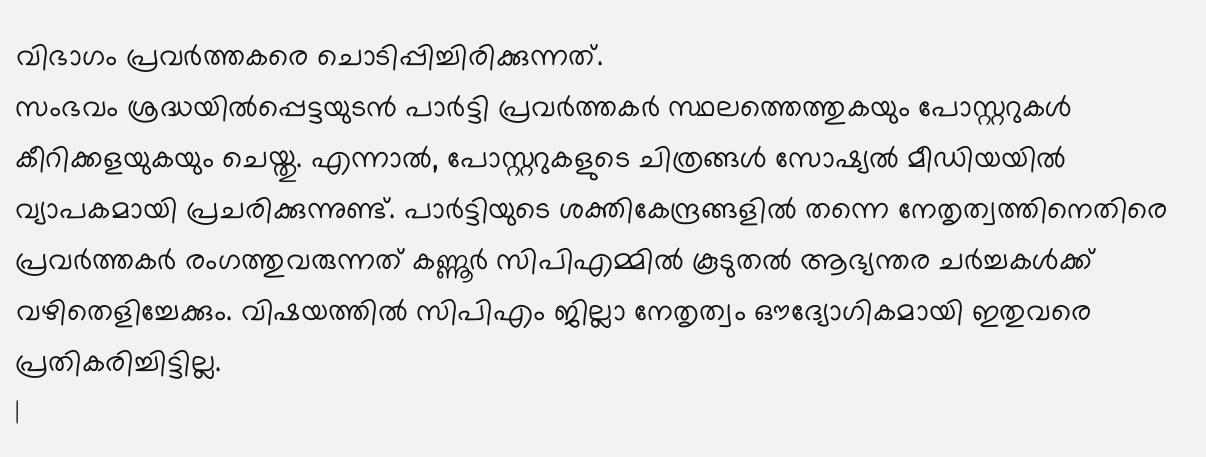വിഭാഗം പ്രവർത്തകരെ ചൊടിപ്പിച്ചിരിക്കുന്നത്.
സംഭവം ശ്രദ്ധയിൽപ്പെട്ടയുടൻ പാർട്ടി പ്രവർത്തകർ സ്ഥലത്തെത്തുകയും പോസ്റ്ററുകൾ കീറിക്കളയുകയും ചെയ്തു. എന്നാൽ, പോസ്റ്ററുകളുടെ ചിത്രങ്ങൾ സോഷ്യൽ മീഡിയയിൽ വ്യാപകമായി പ്രചരിക്കുന്നുണ്ട്. പാർട്ടിയുടെ ശക്തികേന്ദ്രങ്ങളിൽ തന്നെ നേതൃത്വത്തിനെതിരെ പ്രവർത്തകർ രംഗത്തുവരുന്നത് കണ്ണൂർ സിപിഎമ്മിൽ കൂടുതൽ ആഭ്യന്തര ചർച്ചകൾക്ക് വഴിതെളിച്ചേക്കും. വിഷയത്തിൽ സിപിഎം ജില്ലാ നേതൃത്വം ഔദ്യോഗികമായി ഇതുവരെ പ്രതികരിച്ചിട്ടില്ല.
|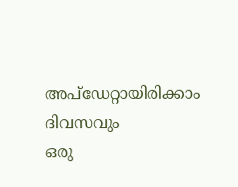അപ്ഡേറ്റായിരിക്കാം ദിവസവും
ഒരു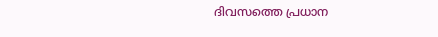ദിവസത്തെ പ്രധാന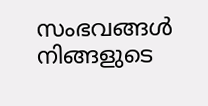സംഭവങ്ങൾ നിങ്ങളുടെ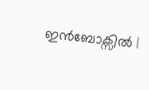ഇൻബോക്സിൽ |